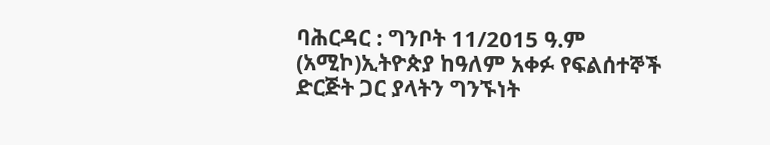ባሕርዳር : ግንቦት 11/2015 ዓ.ም (አሚኮ)ኢትዮጵያ ከዓለም አቀፉ የፍልሰተኞች ድርጅት ጋር ያላትን ግንኙነት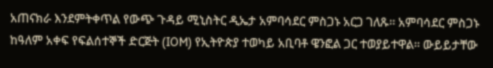አጠናክራ እንደምትቀጥል የውጭ ጉዳይ ሚኒስትር ዲኤታ አምባሳደር ምስጋኑ አርጋ ገለጹ። አምባሳደር ምስጋኑ ከዓለም አቀፍ የፍልሰተኞች ድርጅት (IOM) የኢትዮጵያ ተወካይ አቢባቶ ዌንፎል ጋር ተወያይተዋል። ውይይታቸው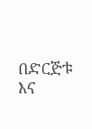በድርጅቱ እና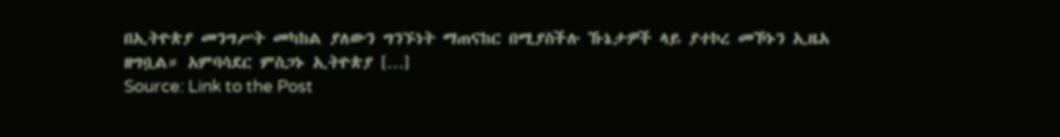በኢትዮጵያ መንግሥት መካከል ያለውን ግንኙነት ማጠናከር በሚያስችሉ ኹኔታዎች ላይ ያተኮረ መኾኑን ኢዜአ ዘግቧል። አምባሳደር ምስጋኑ ኢትዮጵያ […]
Source: Link to the Post